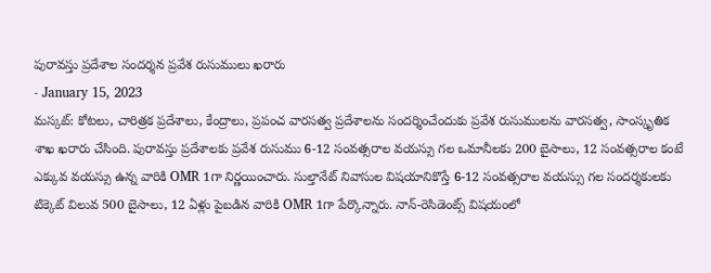పురావస్తు ప్రదేశాల సందర్శన ప్రవేశ రుసుములు ఖరారు
- January 15, 2023
మస్కట్: కోటలు, చారిత్రక ప్రదేశాలు, కేంద్రాలు, ప్రపంచ వారసత్వ ప్రదేశాలను సందర్శించేందుకు ప్రవేశ రుసుములను వారసత్వ, సాంస్కృతిక శాఖ ఖరారు చేసింది. పురావస్తు ప్రదేశాలకు ప్రవేశ రుసుము 6-12 సంవత్సరాల వయస్సు గల ఒమానీలకు 200 బైసాలు, 12 సంవత్సరాల కంటే ఎక్కువ వయస్సు ఉన్న వారికి OMR 1గా నిర్ణయించారు. సుల్తానేట్ నివాసుల విషయానికొస్తే 6-12 సంవత్సరాల వయస్సు గల సందర్శకులకు టిక్కెట్ విలువ 500 బైసాలు, 12 ఏళ్లు పైబడిన వారికి OMR 1గా పేర్కొన్నారు. నాన్-రెసిడెంట్స్ విషయంలో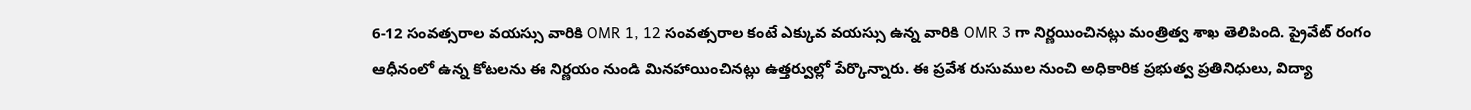6-12 సంవత్సరాల వయస్సు వారికి OMR 1, 12 సంవత్సరాల కంటే ఎక్కువ వయస్సు ఉన్న వారికి OMR 3 గా నిర్ణయించినట్లు మంత్రిత్వ శాఖ తెలిపింది. ప్రైవేట్ రంగం ఆధీనంలో ఉన్న కోటలను ఈ నిర్ణయం నుండి మినహాయించినట్లు ఉత్తర్వుల్లో పేర్కొన్నారు. ఈ ప్రవేశ రుసుముల నుంచి అధికారిక ప్రభుత్వ ప్రతినిధులు, విద్యా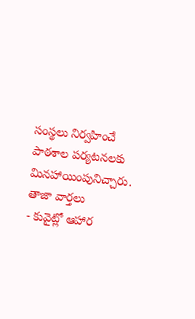సంస్థలు నిర్వహించే పాఠశాల పర్యటనలకు మినహాయింపునిచ్చారు.
తాజా వార్తలు
- కువైట్లో ఆహార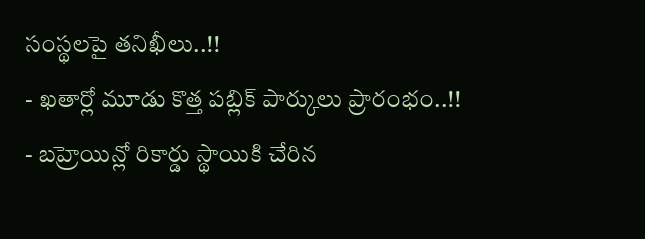సంస్థలపై తనిఖీలు..!!
- ఖతార్లో మూడు కొత్త పబ్లిక్ పార్కులు ప్రారంభం..!!
- బహ్రెయిన్లో రికార్డు స్థాయికి చేరిన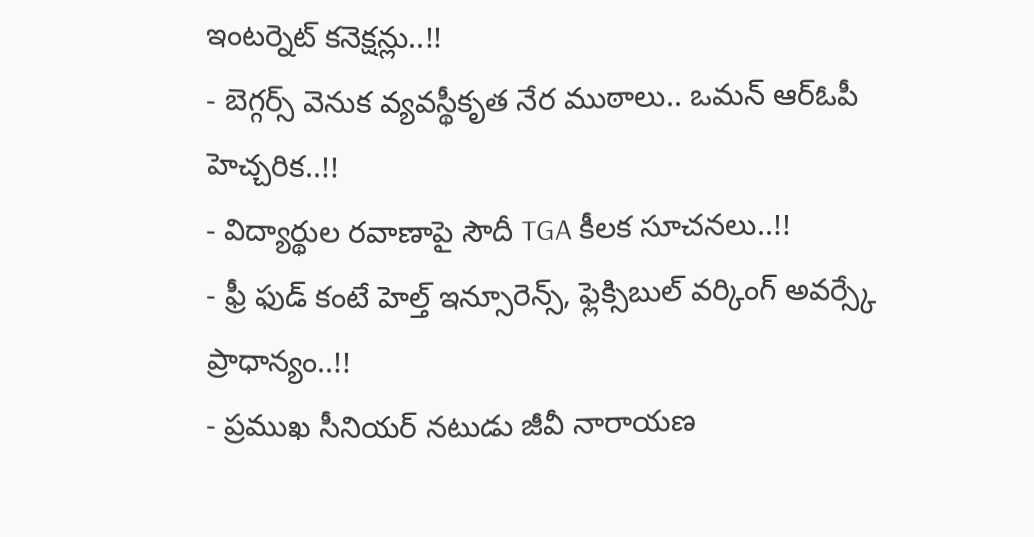ఇంటర్నెట్ కనెక్షన్లు..!!
- బెగ్గర్స్ వెనుక వ్యవస్థీకృత నేర ముఠాలు.. ఒమన్ ఆర్ఓపీ హెచ్చరిక..!!
- విద్యార్థుల రవాణాపై సౌదీ TGA కీలక సూచనలు..!!
- ఫ్రీ ఫుడ్ కంటే హెల్త్ ఇన్సూరెన్స్, ఫ్లెక్సిబుల్ వర్కింగ్ అవర్స్కే ప్రాధాన్యం..!!
- ప్రముఖ సీనియర్ నటుడు జీవీ నారాయణ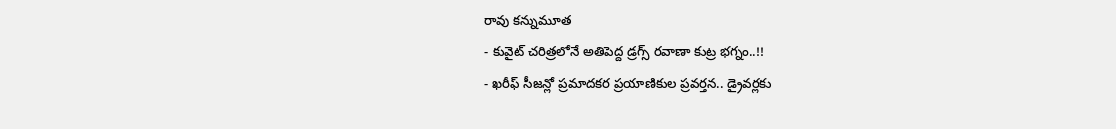రావు కన్నుమూత
- కువైట్ చరిత్రలోనే అతిపెద్ద డ్రగ్స్ రవాణా కుట్ర భగ్నం..!!
- ఖరీఫ్ సీజన్లో ప్రమాదకర ప్రయాణికుల ప్రవర్తన.. డ్రైవర్లకు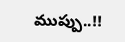ముప్పు..!!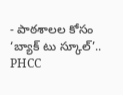- పాఠశాలల కోసం ‘బ్యాక్ టు స్కూల్’.. PHCC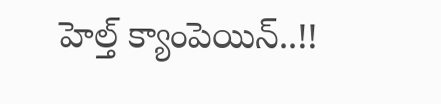హెల్త్ క్యాంపెయిన్..!!